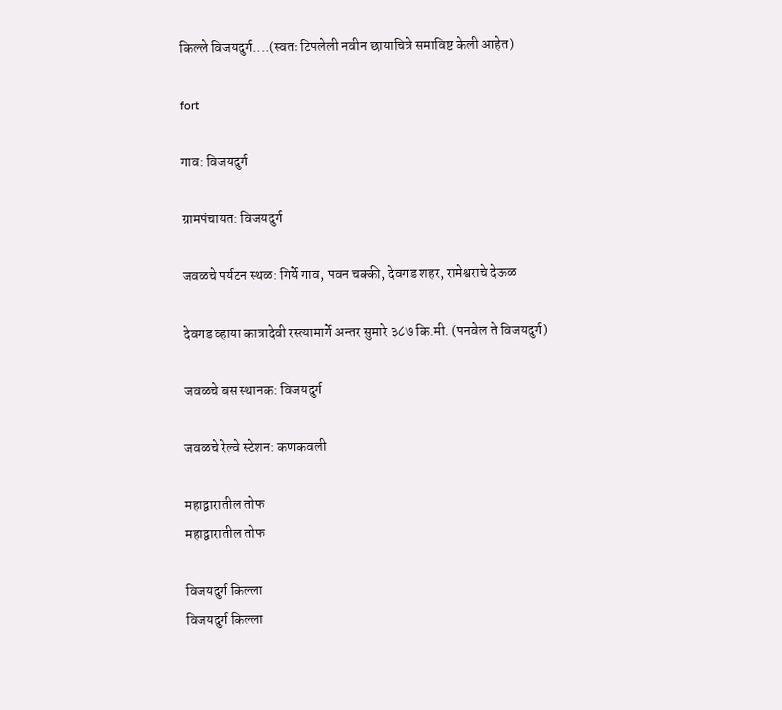किल्ले विजयदुर्ग....(स्वतः टिपलेली नवीन छायाचित्रे समाविष्ट केली आहेत)

fort

गाव: विजयदुर्ग

ग्रामपंचायत: विजयदुर्ग

जवळचे पर्यटन स्थळ: गिर्ये गाव, पवन चक्की, देवगड शहर, रामेश्वराचे देऊळ

देवगड व्हाया कात्रादेवी रस्त्यामार्गे अन्तर सुमारे ३८७ कि.मी. (पनवेल ते विजयदुर्ग)

जवळचे बस स्थानक: विजयदुर्ग

जवळचे रेल्वे स्टेशन: कणकवली

महाद्वारातील तोफ
महाद्वारातील तोफ

विजयदुर्ग किल्ला
विजयदुर्ग किल्ला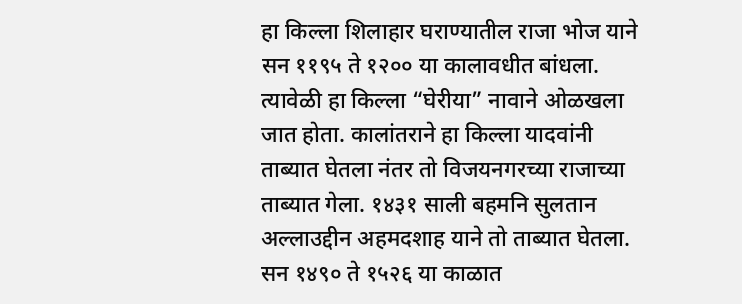हा किल्ला शिलाहार घराण्यातील राजा भोज याने सन ११९५ ते १२०० या कालावधीत बांधला. त्यावेळी हा किल्ला “घेरीया” नावाने ओळखला जात होता. कालांतराने हा किल्ला यादवांनी ताब्यात घेतला नंतर तो विजयनगरच्या राजाच्या ताब्यात गेला. १४३१ साली बहमनि सुलतान अल्लाउद्दीन अहमदशाह याने तो ताब्यात घेतला. सन १४९० ते १५२६ या काळात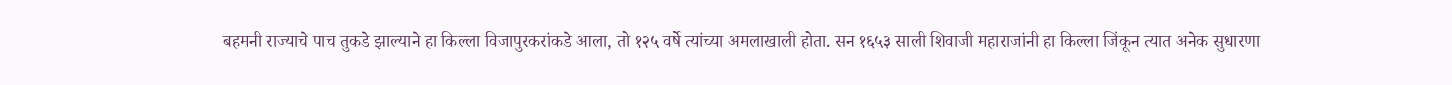बहमनी राज्याचे पाच तुकडे झाल्याने हा किल्ला विजापुरकरांकडे आला, तो १२५ वर्षे त्यांच्या अमलाखाली होता. सन १६५३ साली शिवाजी महाराजांनी हा किल्ला जिंकून त्यात अनेक सुधारणा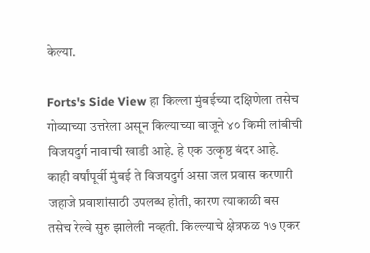केल्या.

Forts's Side View हा किल्ला मुंबईच्या दक्षिणेला तसेच गोव्याच्या उत्तरेला असून किल्याच्या बाजूने ४० किमी लांबीची विजयदुर्ग नावाची खाडी आहे. हे एक उत्कृष्ठ बंदर आहे. काही वर्षांपूर्वी मुंबई ते विजयदुर्ग असा जल प्रवास करणारी जहाजे प्रवाशांसाठी उपलब्ध होती, कारण त्याकाळी बस तसेच रेल्वे सुरु झालेली नव्हती. किल्ल्याचे क्षेत्रफळ १७ एकर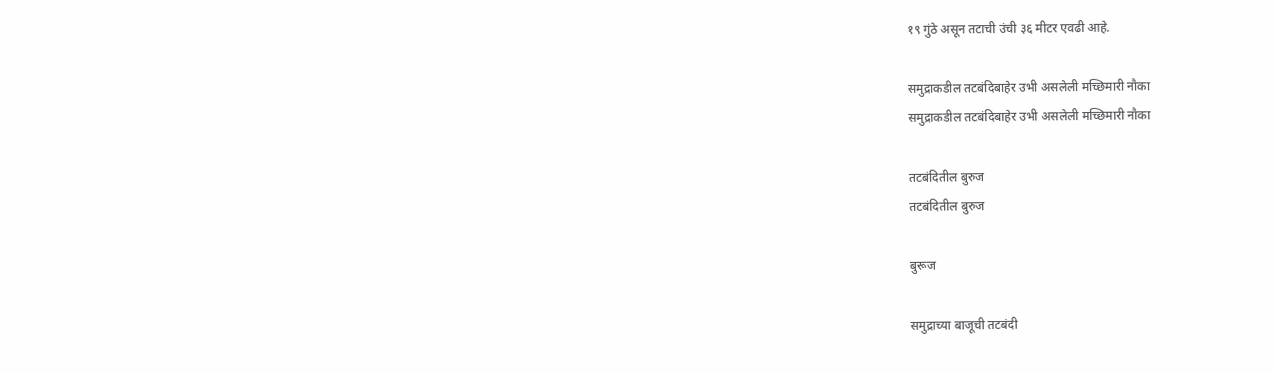१९ गुंठे असून तटाची उंची ३६ मीटर एवढी आहे.

समुद्राकडील तटबंदिबाहेर उभी असलेली मच्छिमारी नौका
समुद्राकडील तटबंदिबाहेर उभी असलेली मच्छिमारी नौका

तटबंदितील बुरुज
तटबंदितील बुरुज

बुरूज

समुद्राच्या बाजूची तटबंदी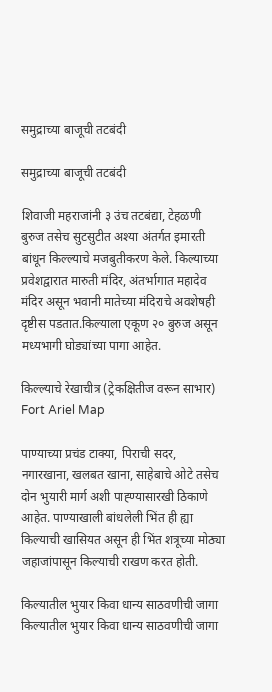समुद्राच्या बाजूची तटबंदी

समुद्राच्या बाजूची तटबंदी

शिवाजी महराजांनी ३ उंच तटबंद्या, टेहळणी बुरुज तसेच सुटसुटीत अश्या अंतर्गत इमारती बांधून किल्ल्याचे मजबुतीकरण केले. किल्याच्या प्रवेशद्वारात मारुती मंदिर, अंतर्भागात महादेव मंदिर असून भवानी मातेच्या मंदिराचे अवशेषही दृष्टीस पडतात.किल्याला एकूण २० बुरुज असून मध्यभागी घोड्यांच्या पागा आहेत.

किल्ल्याचे रेखाचीत्र (ट्रेकक्षितीज वरून साभार)
Fort Ariel Map

पाण्याच्या प्रचंड टाक्या, पिराची सदर, नगारखाना, खलबत खाना, साहेबाचे ओटे तसेच दोन भुयारी मार्ग अशी पाह्ण्यासारखी ठिकाणे आहेत. पाण्याखाली बांधलेली भिंत ही ह्या किल्याची खासियत असून ही भिंत शत्रूच्या मोठ्या जहाजांपासून किल्याची राखण करत होती.

किल्यातील भुयार किवा धान्य साठवणीची जागा
किल्यातील भुयार किवा धान्य साठवणीची जागा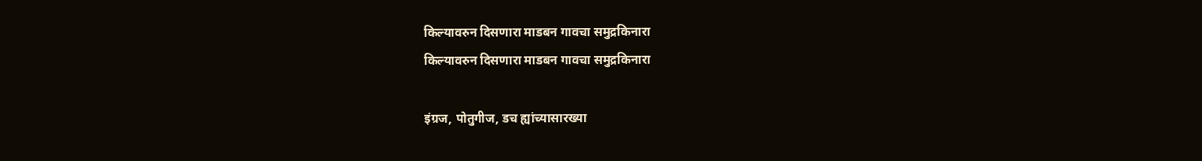किल्यावरुन दिसणारा माडबन गावचा समुद्रकिनारा
किल्यावरुन दिसणारा माडबन गावचा समुद्रकिनारा

इंग्रज, पोतुगीज, डच ह्यांच्यासारख्या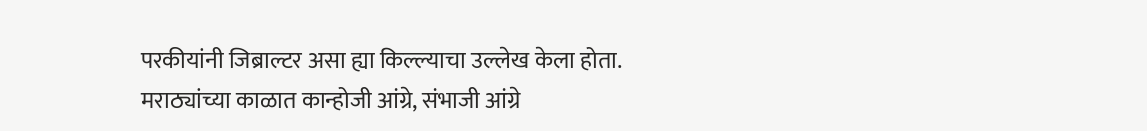परकीयांनी जिब्राल्टर असा ह्या किल्ल्याचा उल्लेख केला होता. मराठ्यांच्या काळात कान्होजी आंग्रे, संभाजी आंग्रे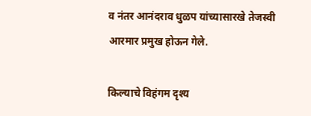व नंतर आनंदराव धुळप यांच्यासारखे तेजस्वी आरमार प्रमुख होऊन गेले.

किल्याचे विहंगम दृश्य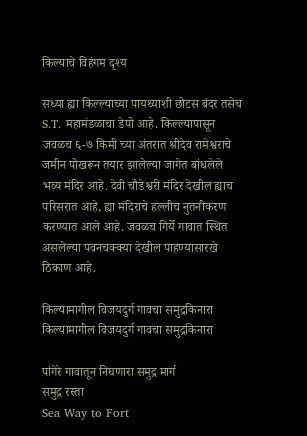किल्याचे विहंगम दृश्य

सध्या ह्या किल्ल्याच्या पायथ्याशी छोटस बंदर तसेच S.T. महामंडळाचा डेपो आहे. किल्ल्यापासून जवळच ६-७ किमी च्या अंतरात श्रीदेव रामेश्वराचे जमीन पोखरून तयार झालेल्या जागेत बांधलेले भव्य मंदिर आहे. देवी चौडेश्वरी मंदिर देखील ह्याच परिसरात आहे, ह्या मंदिराचे हल्लीच नुतनीकरण करण्यात आले आहे. जवळच गिर्ये गावात स्थित असलेल्या पवनचक्क्या देखील पाहण्यासारखे ठिकाण आहे.

किल्यामागील विजयदुर्ग गावचा समुद्रकिनारा
किल्यामागील विजयदुर्ग गावचा समुद्रकिनारा

पांगेरे गावातून निघणारा समुद्र मार्ग
समुद्र रस्ता
Sea Way to Fort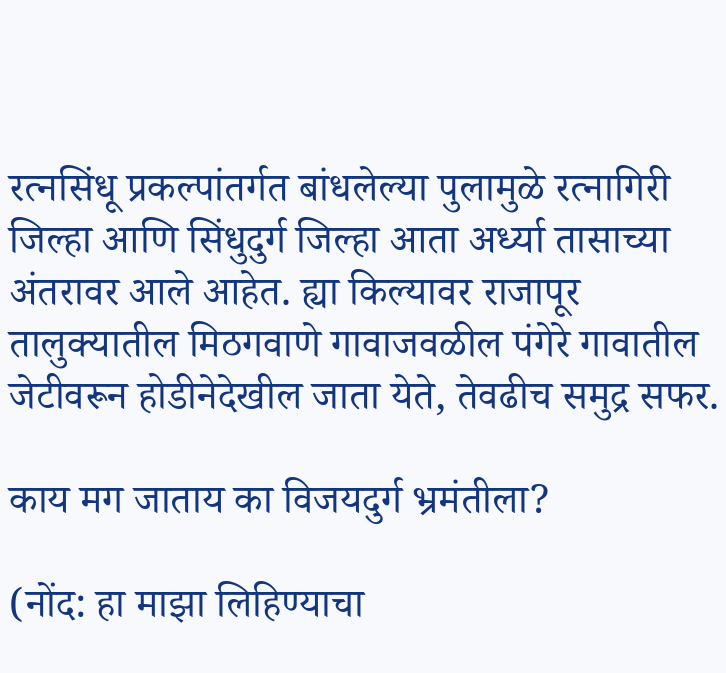रत्नसिंधू प्रकल्पांतर्गत बांधलेल्या पुलामुळे रत्नागिरी जिल्हा आणि सिंधुदुर्ग जिल्हा आता अर्ध्या तासाच्या अंतरावर आले आहेत. ह्या किल्यावर राजापूर तालुक्यातील मिठगवाणे गावाजवळील पंगेरे गावातील जेटीवरून होडीनेदेखील जाता येते, तेवढीच समुद्र सफर.

काय मग जाताय का विजयदुर्ग भ्रमंतीला?

(नोंद: हा माझा लिहिण्याचा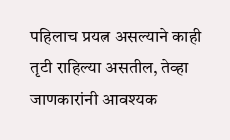पहिलाच प्रयत्न असल्याने काही तृटी राहिल्या असतील, तेव्हा जाणकारांनी आवश्यक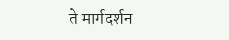ते मार्गदर्शन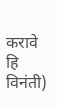करावे हि विनंती)